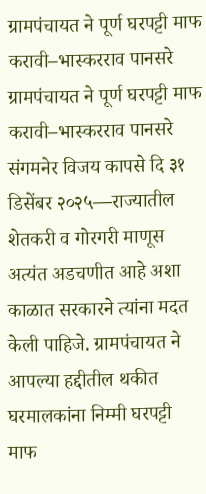ग्रामपंचायत ने पूर्ण घरपट्टी माफ करावी–भास्करराव पानसरे
ग्रामपंचायत ने पूर्ण घरपट्टी माफ करावी–भास्करराव पानसरे
संगमनेर विजय कापसे दि ३१ डिसेंबर २०२५—राज्यातील शेतकरी व गोरगरी माणूस अत्यंत अडचणीत आहे अशा काळात सरकारने त्यांना मदत केली पाहिजे. ग्रामपंचायत ने आपल्या हद्दीतील थकीत घरमालकांना निम्मी घरपट्टी माफ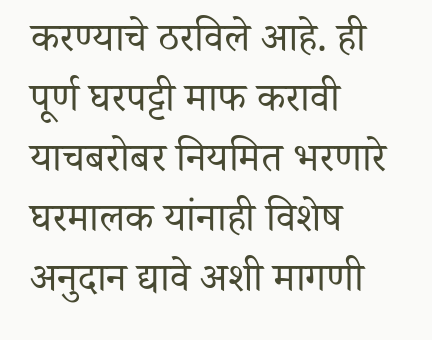करण्याचे ठरविले आहे. ही पूर्ण घरपट्टी माफ करावी याचबरोबर नियमित भरणारे घरमालक यांनाही विशेष अनुदान द्यावे अशी मागणी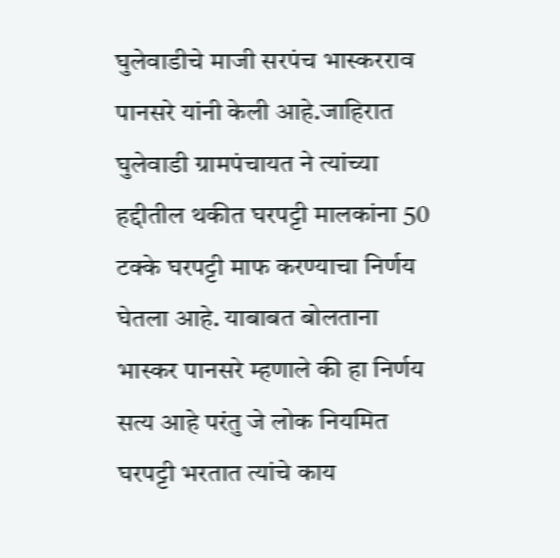घुलेवाडीचे माजी सरपंच भास्करराव पानसरे यांनी केली आहे.जाहिरात
घुलेवाडी ग्रामपंचायत ने त्यांच्या हद्दीतील थकीत घरपट्टी मालकांना 50 टक्के घरपट्टी माफ करण्याचा निर्णय घेतला आहे. याबाबत बोलताना भास्कर पानसरे म्हणाले की हा निर्णय सत्य आहे परंतु जे लोक नियमित घरपट्टी भरतात त्यांचे काय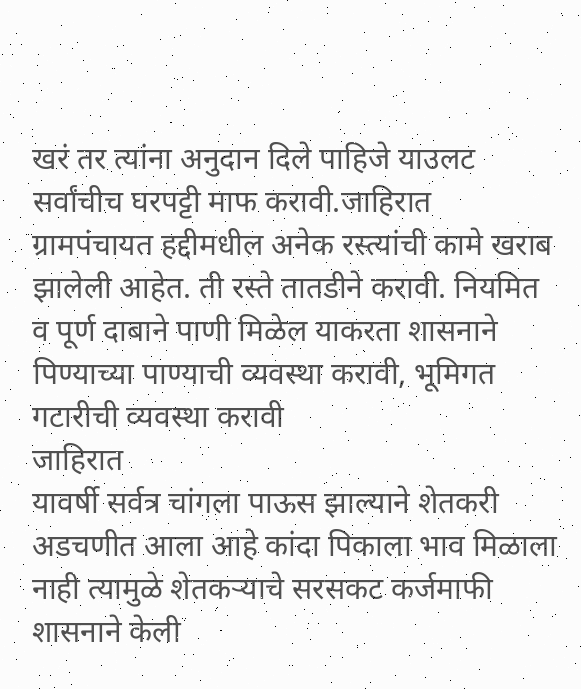खरं तर त्यांना अनुदान दिले पाहिजे याउलट सर्वांचीच घरपट्टी माफ करावी.जाहिरात
ग्रामपंचायत हद्दीमधील अनेक रस्त्यांची कामे खराब झालेली आहेत. ती रस्ते तातडीने करावी. नियमित व पूर्ण दाबाने पाणी मिळेल याकरता शासनाने पिण्याच्या पाण्याची व्यवस्था करावी, भूमिगत गटारीची व्यवस्था करावी
जाहिरात
यावर्षी सर्वत्र चांगला पाऊस झाल्याने शेतकरी अडचणीत आला आहे कांदा पिकाला भाव मिळाला नाही त्यामुळे शेतकऱ्याचे सरसकट कर्जमाफी शासनाने केली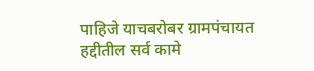पाहिजे याचबरोबर ग्रामपंचायत हद्दीतील सर्व कामे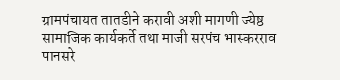ग्रामपंचायत तातडीने करावी अशी मागणी ज्येष्ठ सामाजिक कार्यकर्ते तथा माजी सरपंच भास्करराव पानसरे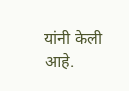यांनी केली आहे.